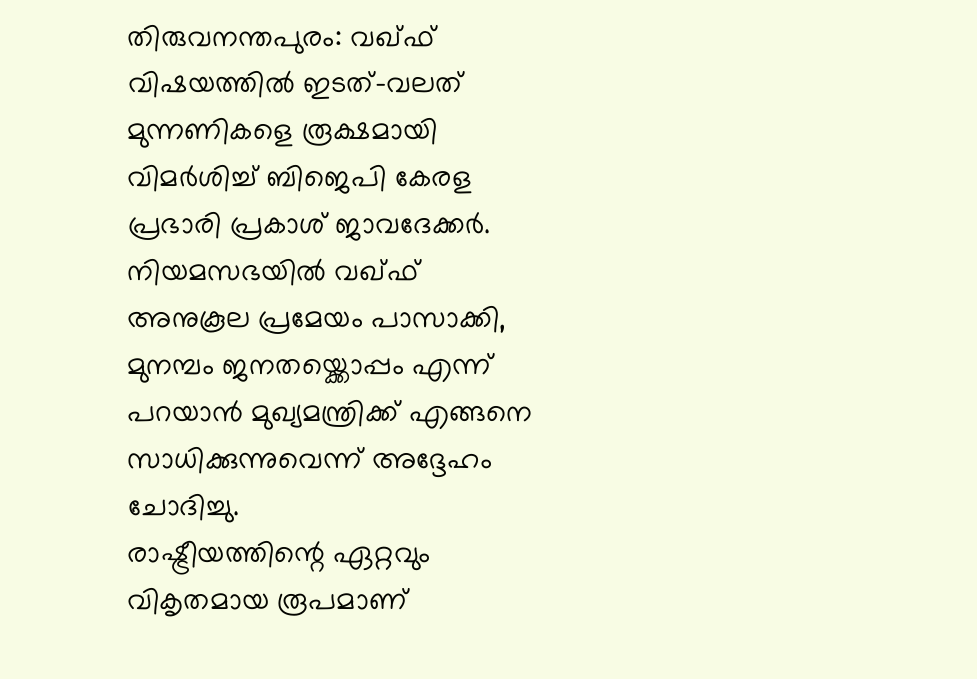തിരുവനന്തപുരം: വഖ്ഫ് വിഷയത്തിൽ ഇടത്-വലത് മുന്നണികളെ രൂക്ഷമായി വിമർശിച്ച് ബിജെപി കേരള പ്രഭാരി പ്രകാശ് ജാവദേക്കർ. നിയമസഭയിൽ വഖ്ഫ് അനുകൂല പ്രമേയം പാസാക്കി, മുനമ്പം ജനതയ്ക്കൊപ്പം എന്ന് പറയാൻ മുഖ്യമന്ത്രിക്ക് എങ്ങനെ സാധിക്കുന്നുവെന്ന് അദ്ദേഹം ചോദിച്ചു.
രാഷ്ട്രീയത്തിന്റെ ഏറ്റവും വികൃതമായ രൂപമാണ്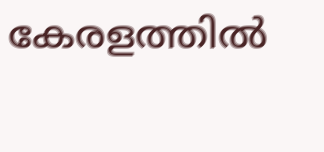കേരളത്തിൽ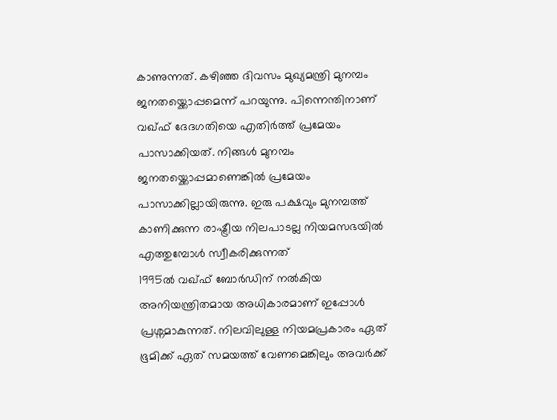കാണുന്നത്. കഴിഞ്ഞ ദിവസം മുഖ്യമന്ത്രി മുനമ്പം ജനതയ്ക്കൊപ്പമെന്ന് പറയുന്നു. പിന്നെന്തിനാണ് വഖ്ഫ് ദേദഗതിയെ എതിർത്ത് പ്രമേയം പാസാക്കിയത്. നിങ്ങൾ മുനമ്പം ജനതയ്ക്കൊപ്പമാണെങ്കിൽ പ്രമേയം പാസാക്കില്ലായിരുന്നു. ഇരു പക്ഷവും മുനമ്പത്ത് കാണിക്കുന്ന രാഷ്ട്രീയ നിലപാടല്ല നിയമസഭയിൽ എത്തുമ്പോൾ സ്വീകരിക്കുന്നത്
1995ൽ വഖ്ഫ് ബോർഡിന് നൽകിയ അനിയന്ത്രിതമായ അധികാരമാണ് ഇപ്പോൾ പ്രശ്നമാകുന്നത്. നിലവിലുള്ള നിയമപ്രകാരം ഏത് ഭൂമിക്ക് ഏത് സമയത്ത് വേണമെങ്കിലും അവർക്ക്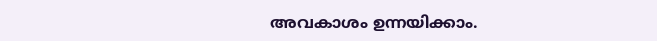അവകാശം ഉന്നയിക്കാം.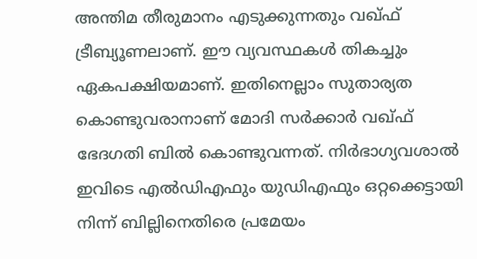അന്തിമ തീരുമാനം എടുക്കുന്നതും വഖ്ഫ് ട്രീബ്യൂണലാണ്. ഈ വ്യവസ്ഥകൾ തികച്ചും ഏകപക്ഷിയമാണ്. ഇതിനെല്ലാം സുതാര്യത കൊണ്ടുവരാനാണ് മോദി സർക്കാർ വഖ്ഫ് ഭേദഗതി ബിൽ കൊണ്ടുവന്നത്. നിർഭാഗ്യവശാൽ ഇവിടെ എൽഡിഎഫും യുഡിഎഫും ഒറ്റക്കെട്ടായി നിന്ന് ബില്ലിനെതിരെ പ്രമേയം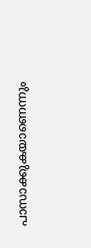പാസാക്കുകയാണെന്നും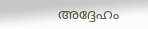അദ്ദേഹം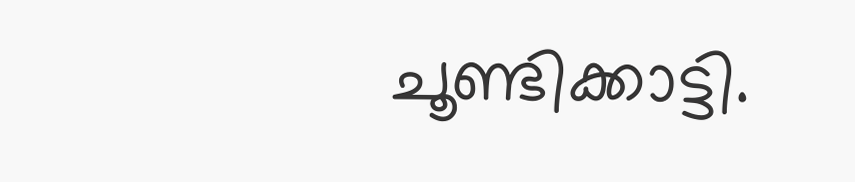ചൂണ്ടിക്കാട്ടി.